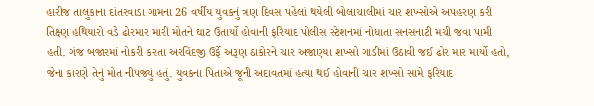હારીજ તાલુકાના દાંતરવાડા ગામના 26 વર્ષીય યુવકનું ત્રણ દિવસ પહેલાં થયેલી બોલાચાલીમાં ચાર શખ્સોએ અપહરણ કરી તિક્ષ્ણ હથિયારો વડે ઢોરમાર મારી મોતને ઘાટ ઉતાર્યો હોવાની ફરિયાદ પોલીસ સ્ટેશનમાં નોધાતા સનસનાટી મચી જવા પામી હતી. ગંજ બજારમાં નોકરી કરતા અરવિંદજી ઉર્ફે અરૂણ ઠાકોરને ચાર અજાણ્યા શખ્સો ગાડીમાં ઉઠાવી જઈ ઢોર માર માર્યો હતો, જેના કારણે તેનું મોત નીપજ્યું હતું. યુવકના પિતાએ જૂની અદાવતમાં હત્યા થઈ હોવાની ચાર શખ્સો સામે ફરિયાદ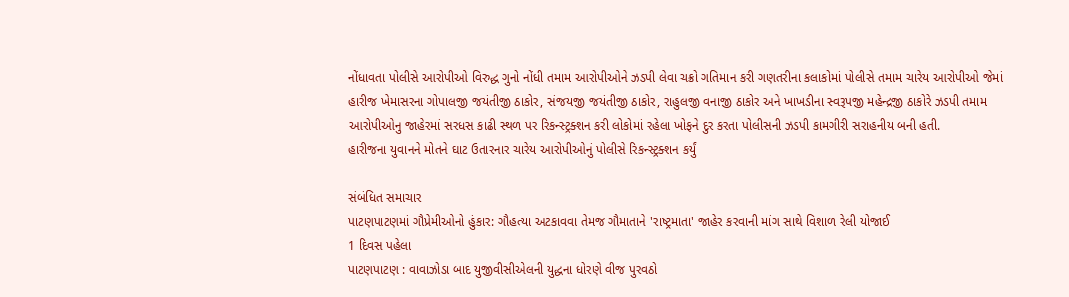નોંધાવતા પોલીસે આરોપીઓ વિરુદ્ધ ગુનો નોંધી તમામ આરોપીઓને ઝડપી લેવા ચક્રો ગતિમાન કરી ગણતરીના કલાકોમાં પોલીસે તમામ ચારેય આરોપીઓ જેમાં હારીજ ખેમાસરના ગોપાલજી જયંતીજી ઠાકોર, સંજયજી જયંતીજી ઠાકોર, રાહુલજી વનાજી ઠાકોર અને ખાખડીના સ્વરૂપજી મહેન્દ્રજી ઠાકોરે ઝડપી તમામ આરોપીઓનુ જાહેરમાં સરધસ કાઢી સ્થળ પર રિકન્સ્ટ્રક્શન કરી લોકોમાં રહેલા ખોફને દુર કરતા પોલીસની ઝડપી કામગીરી સરાહનીય બની હતી.
હારીજના યુવાનને મોતને ઘાટ ઉતારનાર ચારેય આરોપીઓનું પોલીસે રિકન્સ્ટ્રક્શન કર્યું

સંબંધિત સમાચાર
પાટણપાટણમાં ગૌપ્રેમીઓનો હુંકાર: ગૌહત્યા અટકાવવા તેમજ ગૌમાતાને 'રાષ્ટ્રમાતા' જાહેર કરવાની માંગ સાથે વિશાળ રેલી યોજાઈ
1 દિવસ પહેલા
પાટણપાટણ : વાવાઝોડા બાદ યુજીવીસીએલની યુદ્ધના ધોરણે વીજ પુરવઠો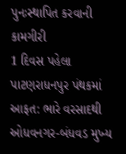પુનઃસ્થાપિત કરવાની કામગીરી
1 દિવસ પહેલા
પાટણરાધનપુર પંથકમાં આફત: ભારે વરસાદથી ઓધવનગર-બંધવડ મુખ્ય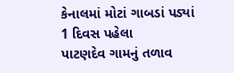કેનાલમાં મોટાં ગાબડાં પડ્યાં
1 દિવસ પહેલા
પાટણદેવ ગામનું તળાવ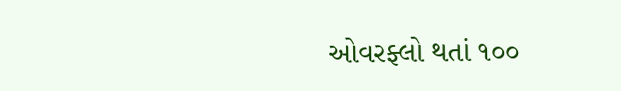ઓવરફ્લો થતાં ૧૦૦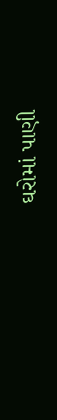ઘરોમાં પાણી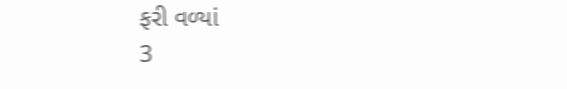ફરી વળ્યાં
3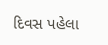દિવસ પહેલા